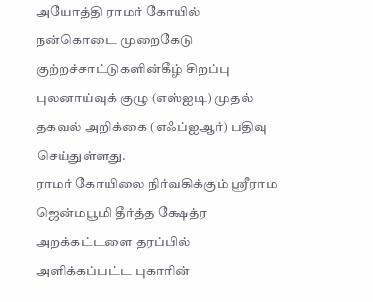அயோத்தி ராமர் கோயில் நன்கொடை முறைகேடு குற்றச்சாட்டுகளின்கீழ் சிறப்பு புலனாய்வுக் குழு (எஸ்ஐடி) முதல் தகவல் அறிக்கை (எஃப்ஐஆர்) பதிவு செய்துள்ளது.
ராமர் கோயிலை நிர்வகிக்கும் ஸ்ரீராம ஜென்மபூமி தீர்த்த க்ஷேத்ர அறக்கட்டளை தரப்பில் அளிக்கப்பட்ட புகாரின்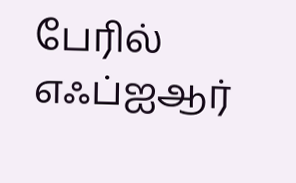பேரில் எஃப்ஐஆர்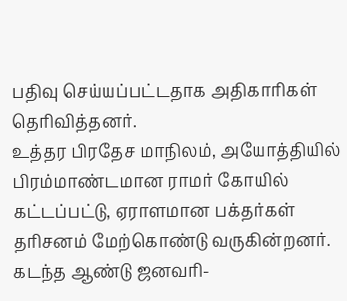பதிவு செய்யப்பட்டதாக அதிகாரிகள் தெரிவித்தனர்.
உத்தர பிரதேச மாநிலம், அயோத்தியில் பிரம்மாண்டமான ராமர் கோயில் கட்டப்பட்டு, ஏராளமான பக்தர்கள் தரிசனம் மேற்கொண்டு வருகின்றனர்.
கடந்த ஆண்டு ஜனவரி-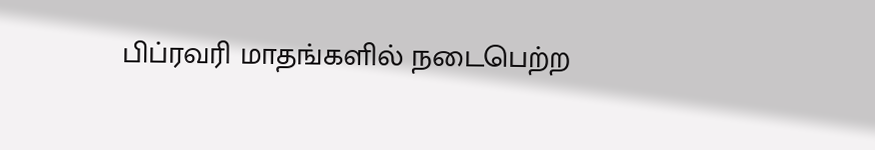பிப்ரவரி மாதங்களில் நடைபெற்ற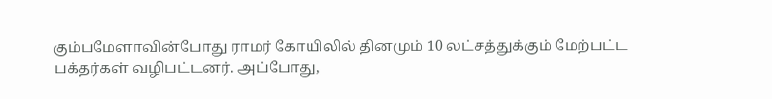கும்பமேளாவின்போது ராமர் கோயிலில் தினமும் 10 லட்சத்துக்கும் மேற்பட்ட பக்தர்கள் வழிபட்டனர். அப்போது,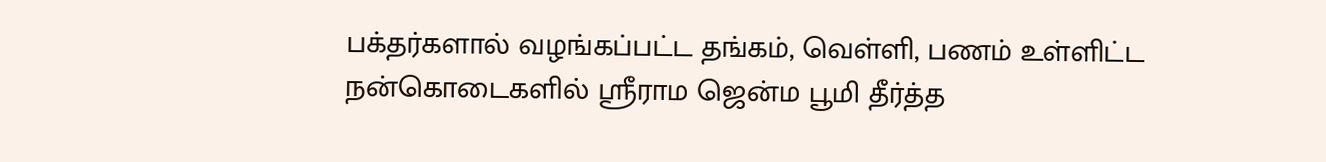பக்தர்களால் வழங்கப்பட்ட தங்கம், வெள்ளி, பணம் உள்ளிட்ட நன்கொடைகளில் ஸ்ரீராம ஜென்ம பூமி தீர்த்த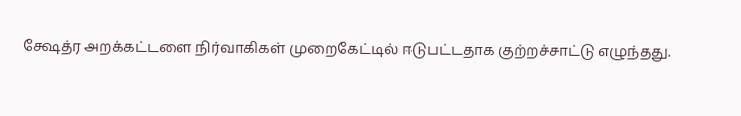க்ஷேத்ர அறக்கட்டளை நிர்வாகிகள் முறைகேட்டில் ஈடுபட்டதாக குற்றச்சாட்டு எழுந்தது.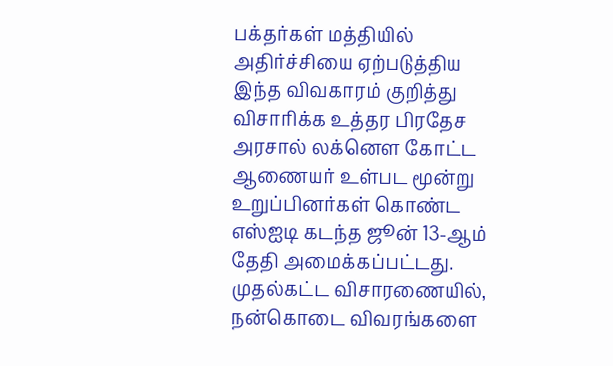பக்தர்கள் மத்தியில் அதிர்ச்சியை ஏற்படுத்திய இந்த விவகாரம் குறித்து விசாரிக்க உத்தர பிரதேச அரசால் லக்னெள கோட்ட ஆணையர் உள்பட மூன்று உறுப்பினர்கள் கொண்ட எஸ்ஐடி கடந்த ஜூன் 13-ஆம் தேதி அமைக்கப்பட்டது. முதல்கட்ட விசாரணையில், நன்கொடை விவரங்களை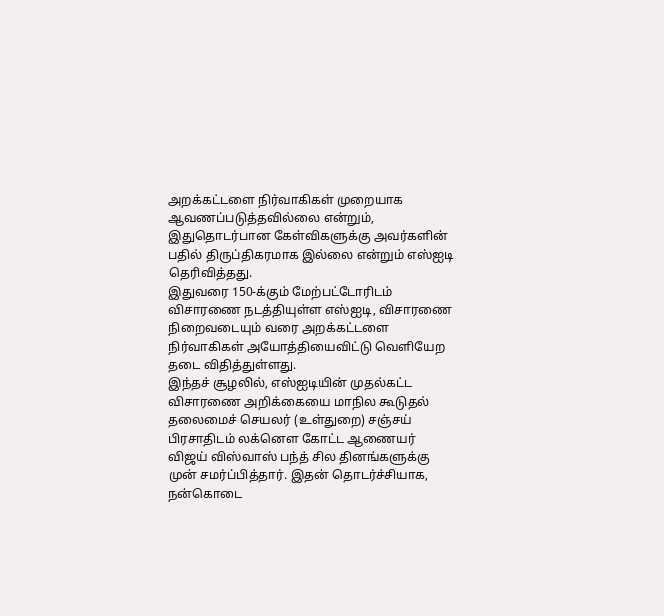அறக்கட்டளை நிர்வாகிகள் முறையாக ஆவணப்படுத்தவில்லை என்றும், இதுதொடர்பான கேள்விகளுக்கு அவர்களின் பதில் திருப்திகரமாக இல்லை என்றும் எஸ்ஐடி தெரிவித்தது.
இதுவரை 150-க்கும் மேற்பட்டோரிடம் விசாரணை நடத்தியுள்ள எஸ்ஐடி, விசாரணை நிறைவடையும் வரை அறக்கட்டளை நிர்வாகிகள் அயோத்தியைவிட்டு வெளியேற தடை விதித்துள்ளது.
இந்தச் சூழலில், எஸ்ஐடியின் முதல்கட்ட விசாரணை அறிக்கையை மாநில கூடுதல் தலைமைச் செயலர் (உள்துறை) சஞ்சய் பிரசாதிடம் லக்னெள கோட்ட ஆணையர் விஜய் விஸ்வாஸ் பந்த் சில தினங்களுக்கு முன் சமர்ப்பித்தார். இதன் தொடர்ச்சியாக, நன்கொடை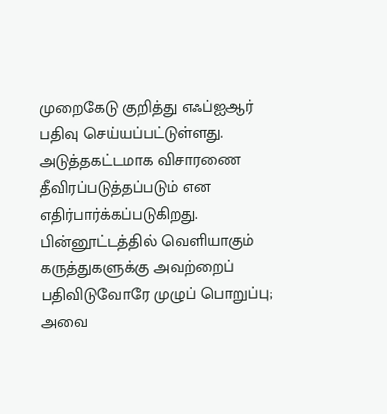முறைகேடு குறித்து எஃப்ஐஆர் பதிவு செய்யப்பட்டுள்ளது. அடுத்தகட்டமாக விசாரணை தீவிரப்படுத்தப்படும் என எதிர்பார்க்கப்படுகிறது.
பின்னூட்டத்தில் வெளியாகும் கருத்துகளுக்கு அவற்றைப் பதிவிடுவோரே முழுப் பொறுப்பு; அவை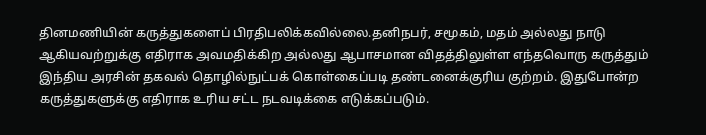தினமணியின் கருத்துகளைப் பிரதிபலிக்கவில்லை.தனிநபர், சமூகம், மதம் அல்லது நாடு ஆகியவற்றுக்கு எதிராக அவமதிக்கிற அல்லது ஆபாசமான விதத்திலுள்ள எந்தவொரு கருத்தும் இந்திய அரசின் தகவல் தொழில்நுட்பக் கொள்கைப்படி தண்டனைக்குரிய குற்றம். இதுபோன்ற கருத்துகளுக்கு எதிராக உரிய சட்ட நடவடிக்கை எடுக்கப்படும்.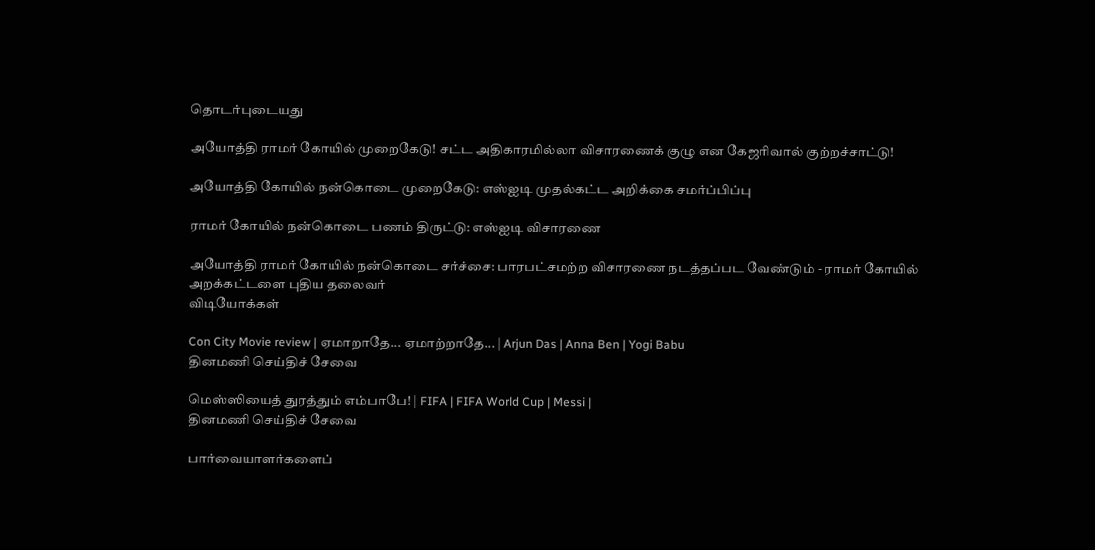தொடர்புடையது

அயோத்தி ராமர் கோயில் முறைகேடு! சட்ட அதிகாரமில்லா விசாரணைக் குழு என கேஜரிவால் குற்றச்சாட்டு!

அயோத்தி கோயில் நன்கொடை முறைகேடு: எஸ்ஐடி முதல்கட்ட அறிக்கை சமர்ப்பிப்பு

ராமர் கோயில் நன்கொடை பணம் திருட்டு: எஸ்ஐடி விசாரணை

அயோத்தி ராமர் கோயில் நன்கொடை சர்ச்சை: பாரபட்சமற்ற விசாரணை நடத்தப்பட வேண்டும் - ராமர் கோயில் அறக்கட்டளை புதிய தலைவர்
விடியோக்கள்

Con City Movie review | ஏமாறாதே... ஏமாற்றாதே... | Arjun Das | Anna Ben | Yogi Babu
தினமணி செய்திச் சேவை

மெஸ்ஸியைத் துரத்தும் எம்பாபே! | FIFA | FIFA World Cup | Messi |
தினமணி செய்திச் சேவை

பார்வையாளர்களைப்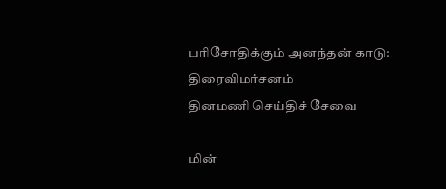பரிசோதிக்கும் அனந்தன் காடு: திரைவிமர்சனம்
தினமணி செய்திச் சேவை

மின்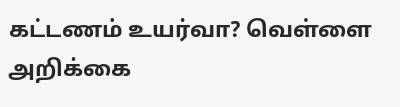கட்டணம் உயர்வா? வெள்ளை அறிக்கை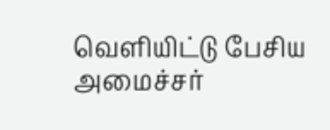வெளியிட்டு பேசிய அமைச்சர்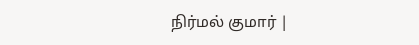நிர்மல் குமார் |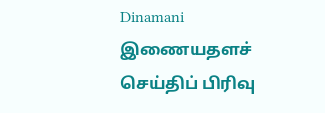Dinamani
இணையதளச் செய்திப் பிரிவு